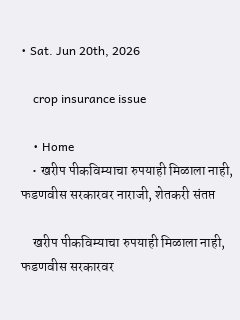• Sat. Jun 20th, 2026

    crop insurance issue

    • Home
    • खरीप पीकविम्याचा रुपयाही मिळाला नाही, फडणवीस सरकारवर नाराजी, शेतकरी संतप्त

    खरीप पीकविम्याचा रुपयाही मिळाला नाही, फडणवीस सरकारवर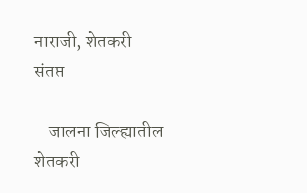नाराजी, शेतकरी संतप्त

    जालना जिल्ह्यातील शेतकरी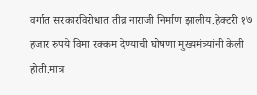वर्गात सरकारविरोधात तीव्र नाराजी निर्माण झालीय.हेक्टरी १७ हजार रुपये विमा रक्कम देण्याची घोषणा मुख्यमंत्र्यांनी केली होती.मात्र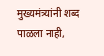मुख्यमंत्र्यांनी शब्द पाळला नाही,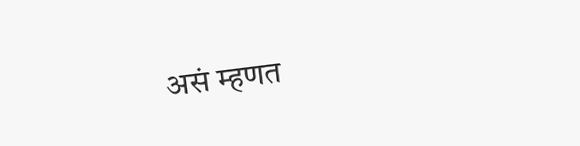असं म्हणत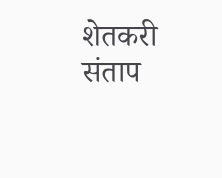शेतकरी संताप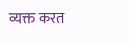व्यक्त करत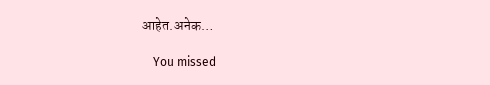आहेत.अनेक…

    You missed